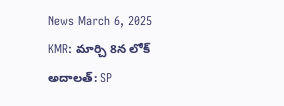News March 6, 2025
KMR: మార్చి 8న లోక్ అదాలత్: SP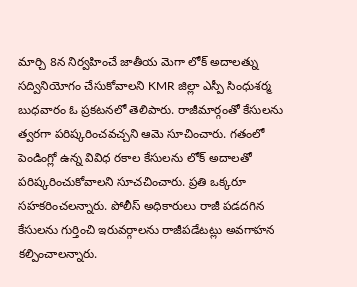మార్చి 8న నిర్వహించే జాతీయ మెగా లోక్ అదాలత్ను సద్వినియోగం చేసుకోవాలని KMR జిల్లా ఎస్పీ సింధుశర్మ బుధవారం ఓ ప్రకటనలో తెలిపారు. రాజీమార్గంతో కేసులను త్వరగా పరిష్కరించవచ్చని ఆమె సూచించారు. గతంలో పెండింగ్లో ఉన్న వివిధ రకాల కేసులను లోక్ అదాలతో పరిష్కరించుకోవాలని సూచచించారు. ప్రతి ఒక్కరూ సహకరించలన్నారు. పోలీస్ అధికారులు రాజీ పడదగిన కేసులను గుర్తించి ఇరువర్గాలను రాజీపడేటట్లు అవగాహన కల్పించాలన్నారు.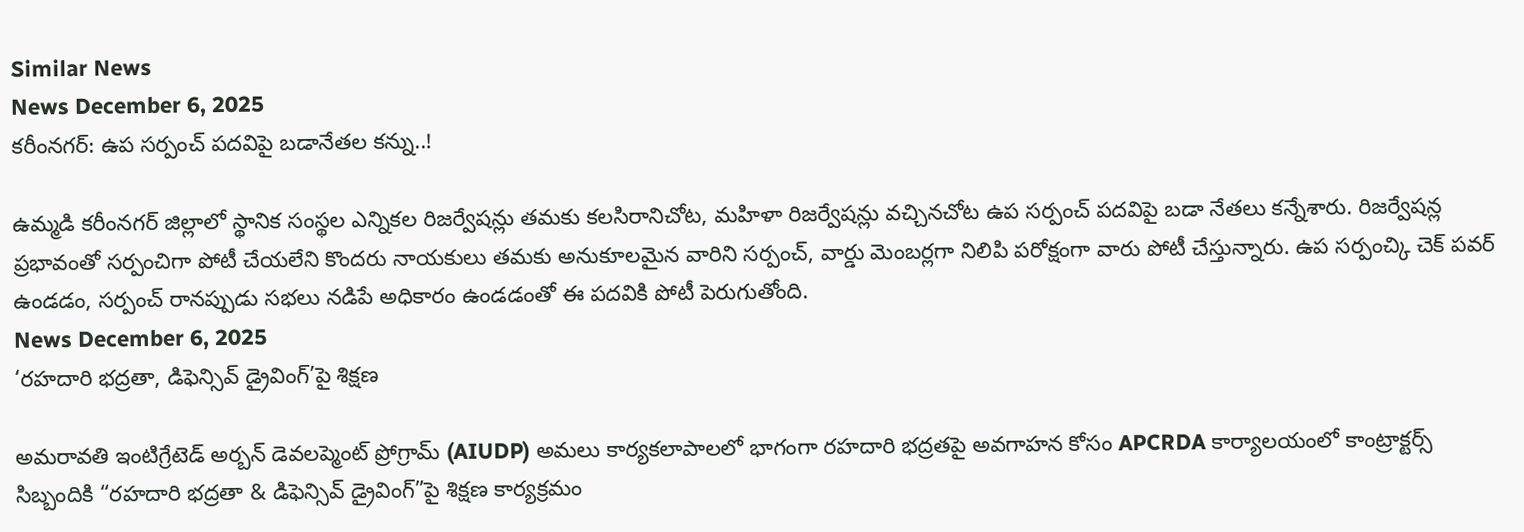Similar News
News December 6, 2025
కరీంనగర్: ఉప సర్పంచ్ పదవిపై బడానేతల కన్ను..!

ఉమ్మడి కరీంనగర్ జిల్లాలో స్థానిక సంస్థల ఎన్నికల రిజర్వేషన్లు తమకు కలసిరానిచోట, మహిళా రిజర్వేషన్లు వచ్చినచోట ఉప సర్పంచ్ పదవిపై బడా నేతలు కన్నేశారు. రిజర్వేషన్ల ప్రభావంతో సర్పంచిగా పోటీ చేయలేని కొందరు నాయకులు తమకు అనుకూలమైన వారిని సర్పంచ్, వార్డు మెంబర్లగా నిలిపి పరోక్షంగా వారు పోటీ చేస్తున్నారు. ఉప సర్పంచ్కి చెక్ పవర్ ఉండడం, సర్పంచ్ రానప్పుడు సభలు నడిపే అధికారం ఉండడంతో ఈ పదవికి పోటీ పెరుగుతోంది.
News December 6, 2025
‘రహదారి భద్రతా, డిఫెన్సివ్ డ్రైవింగ్’పై శిక్షణ

అమరావతి ఇంటిగ్రేటెడ్ అర్బన్ డెవలప్మెంట్ ప్రోగ్రామ్ (AIUDP) అమలు కార్యకలాపాలలో భాగంగా రహదారి భద్రతపై అవగాహన కోసం APCRDA కార్యాలయంలో కాంట్రాక్టర్స్ సిబ్బందికి “రహదారి భద్రతా & డిఫెన్సివ్ డ్రైవింగ్”పై శిక్షణ కార్యక్రమం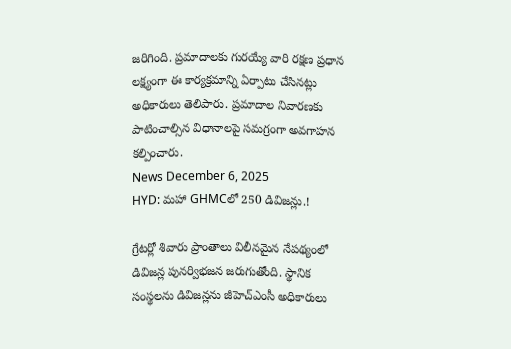జరిగింది. ప్రమాదాలకు గురయ్యే వారి రక్షణ ప్రధాన లక్ష్యంగా ఈ కార్యక్రమాన్ని ఏర్పాటు చేసినట్లు అధికారులు తెలిపారు. ప్రమాదాల నివారణకు పాటించాల్సిన విధానాలపై సమగ్రంగా అవగాహన కల్పించారు.
News December 6, 2025
HYD: మహా GHMCలో 250 డివిజన్లు.!

గ్రేటర్లో శివారు ప్రాంతాలు విలీనమైన నేపథ్యంలో డివిజన్ల పునర్విభజన జరుగుతోంది. స్థానిక సంస్థలను డివిజన్లను జీహెచ్ఎంసీ అధికారులు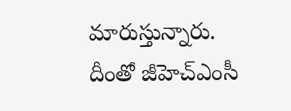మారుస్తున్నారు. దీంతో జీహెచ్ఎంసీ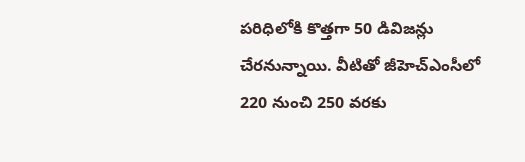పరిధిలోకి కొత్తగా 50 డివిజన్లు చేరనున్నాయి. వీటితో జీహెచ్ఎంసీలో 220 నుంచి 250 వరకు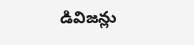డివిజన్లు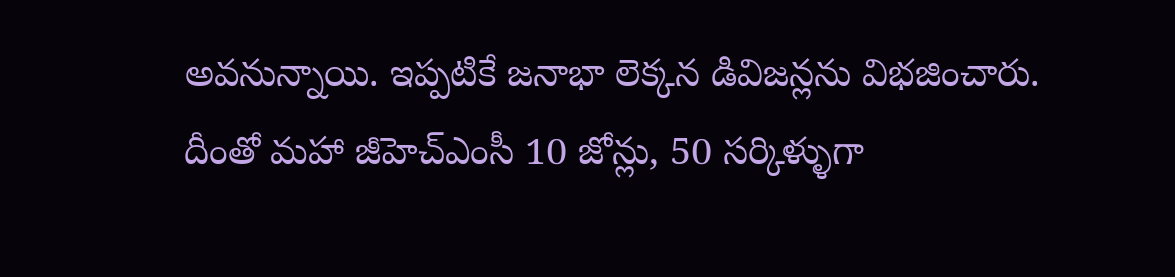అవనున్నాయి. ఇప్పటికే జనాభా లెక్కన డివిజన్లను విభజించారు. దీంతో మహా జీహెచ్ఎంసీ 10 జోన్లు, 50 సర్కిళ్ళుగా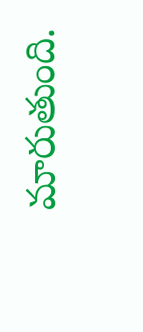మారుతుంది.